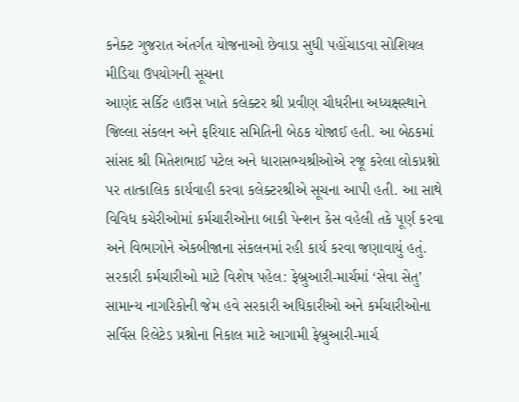કનેક્ટ ગુજરાત અંતર્ગત યોજનાઓ છેવાડા સુધી પહોંચાડવા સોશિયલ મીડિયા ઉપયોગની સૂચના
આણંદ સર્કિટ હાઉસ ખાતે કલેક્ટર શ્રી પ્રવીણ ચૌધરીના અધ્યક્ષસ્થાને જિલ્લા સંકલન અને ફરિયાદ સમિતિની બેઠક યોજાઈ હતી. આ બેઠકમાં સાંસદ શ્રી મિતેશભાઈ પટેલ અને ધારાસભ્યશ્રીઓએ રજૂ કરેલા લોકપ્રશ્નો પર તાત્કાલિક કાર્યવાહી કરવા કલેક્ટરશ્રીએ સૂચના આપી હતી. આ સાથે વિવિધ કચેરીઓમાં કર્મચારીઓના બાકી પેન્શન કેસ વહેલી તકે પૂર્ણ કરવા અને વિભાગોને એકબીજાના સંકલનમાં રહી કાર્ય કરવા જણાવાયું હતું.
સરકારી કર્મચારીઓ માટે વિશેષ પહેલ: ફેબ્રુઆરી-માર્ચમાં ‘સેવા સેતુ’
સામાન્ય નાગરિકોની જેમ હવે સરકારી અધિકારીઓ અને કર્મચારીઓના સર્વિસ રિલેટેડ પ્રશ્નોના નિકાલ માટે આગામી ફેબ્રુઆરી-માર્ચ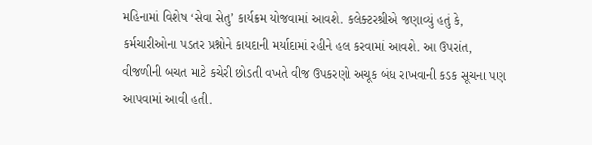મહિનામાં વિશેષ ‘સેવા સેતુ’ કાર્યક્રમ યોજવામાં આવશે. કલેક્ટરશ્રીએ જણાવ્યું હતું કે, કર્મચારીઓના પડતર પ્રશ્નોને કાયદાની મર્યાદામાં રહીને હલ કરવામાં આવશે. આ ઉપરાંત, વીજળીની બચત માટે કચેરી છોડતી વખતે વીજ ઉપકરણો અચૂક બંધ રાખવાની કડક સૂચના પણ આપવામાં આવી હતી.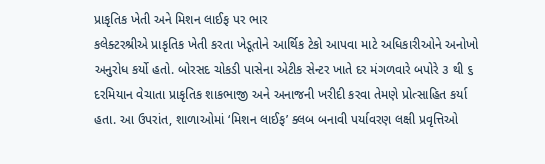પ્રાકૃતિક ખેતી અને મિશન લાઈફ પર ભાર
કલેક્ટરશ્રીએ પ્રાકૃતિક ખેતી કરતા ખેડૂતોને આર્થિક ટેકો આપવા માટે અધિકારીઓને અનોખો અનુરોધ કર્યો હતો. બોરસદ ચોકડી પાસેના એટીક સેન્ટર ખાતે દર મંગળવારે બપોરે ૩ થી ૬ દરમિયાન વેચાતા પ્રાકૃતિક શાકભાજી અને અનાજની ખરીદી કરવા તેમણે પ્રોત્સાહિત કર્યા હતા. આ ઉપરાંત, શાળાઓમાં ‘મિશન લાઈફ’ ક્લબ બનાવી પર્યાવરણ લક્ષી પ્રવૃત્તિઓ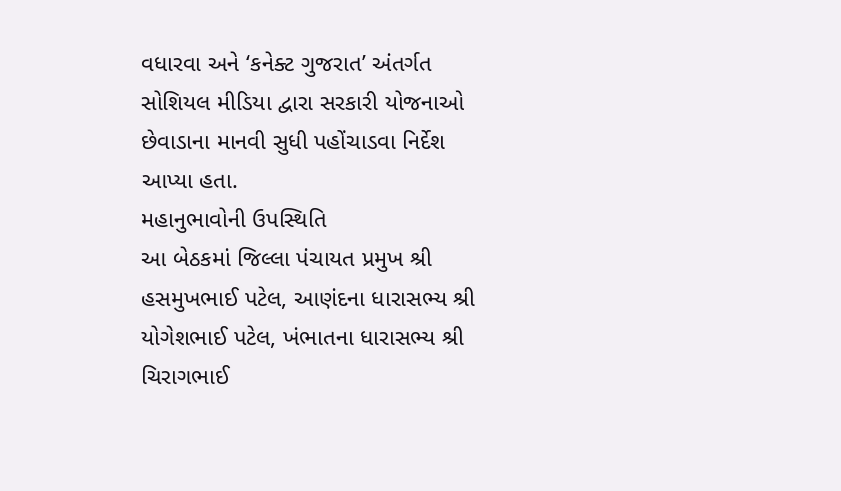વધારવા અને ‘કનેક્ટ ગુજરાત’ અંતર્ગત સોશિયલ મીડિયા દ્વારા સરકારી યોજનાઓ છેવાડાના માનવી સુધી પહોંચાડવા નિર્દેશ આપ્યા હતા.
મહાનુભાવોની ઉપસ્થિતિ
આ બેઠકમાં જિલ્લા પંચાયત પ્રમુખ શ્રી હસમુખભાઈ પટેલ, આણંદના ધારાસભ્ય શ્રી યોગેશભાઈ પટેલ, ખંભાતના ધારાસભ્ય શ્રી ચિરાગભાઈ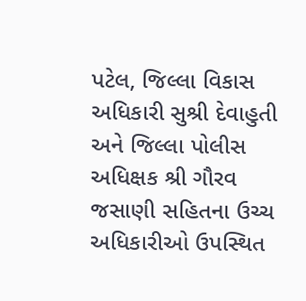પટેલ, જિલ્લા વિકાસ અધિકારી સુશ્રી દેવાહુતી અને જિલ્લા પોલીસ અધિક્ષક શ્રી ગૌરવ જસાણી સહિતના ઉચ્ચ અધિકારીઓ ઉપસ્થિત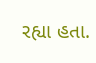રહ્યા હતા.